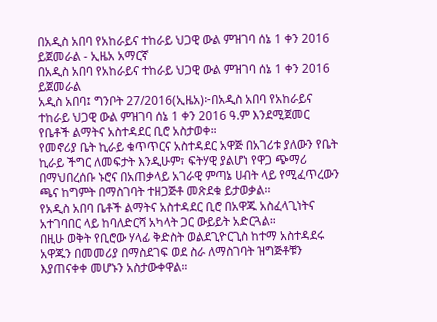በአዲስ አበባ የአከራይና ተከራይ ህጋዊ ውል ምዝገባ ሰኔ 1 ቀን 2016 ይጀመራል - ኢዜአ አማርኛ
በአዲስ አበባ የአከራይና ተከራይ ህጋዊ ውል ምዝገባ ሰኔ 1 ቀን 2016 ይጀመራል
አዲስ አበባ፤ ግንቦት 27/2016(ኢዜአ)፦በአዲስ አበባ የአከራይና ተከራይ ህጋዊ ውል ምዝገባ ሰኔ 1 ቀን 2016 ዓ.ም እንደሚጀመር የቤቶች ልማትና አስተዳደር ቢሮ አስታወቀ።
የመኖሪያ ቤት ኪራይ ቁጥጥርና አስተዳደር አዋጅ በአገሪቱ ያለውን የቤት ኪራይ ችግር ለመፍታት እንዲሁም፣ ፍትሃዊ ያልሆነ የዋጋ ጭማሪ በማህበረሰቡ ኑሮና በአጠቃላይ አገራዊ ምጣኔ ሀብት ላይ የሚፈጥረውን ጫና ከግምት በማስገባት ተዘጋጅቶ መጽደቁ ይታወቃል፡፡
የአዲስ አበባ ቤቶች ልማትና አስተዳደር ቢሮ በአዋጁ አስፈላጊነትና አተገባበር ላይ ከባለድርሻ አካላት ጋር ውይይት አድርጓል።
በዚሁ ወቅት የቢሮው ሃላፊ ቅድስት ወልደጊዮርጊስ ከተማ አስተዳደሩ አዋጁን በመመሪያ በማስደገፍ ወደ ስራ ለማስገባት ዝግጅቶቹን እያጠናቀቀ መሆኑን አስታውቀዋል።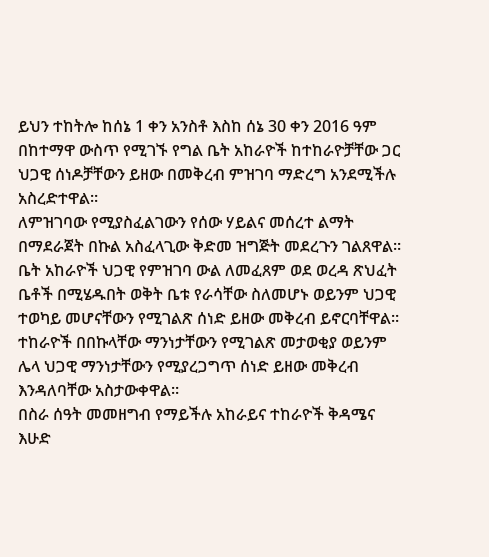ይህን ተከትሎ ከሰኔ 1 ቀን አንስቶ እስከ ሰኔ 30 ቀን 2016 ዓም በከተማዋ ውስጥ የሚገኙ የግል ቤት አከራዮች ከተከራዮቻቸው ጋር ህጋዊ ሰነዶቻቸውን ይዘው በመቅረብ ምዝገባ ማድረግ አንደሚችሉ አስረድተዋል።
ለምዝገባው የሚያስፈልገውን የሰው ሃይልና መሰረተ ልማት በማደራጀት በኩል አስፈላጊው ቅድመ ዝግጅት መደረጉን ገልጸዋል።
ቤት አከራዮች ህጋዊ የምዝገባ ውል ለመፈጸም ወደ ወረዳ ጽህፈት ቤቶች በሚሄዱበት ወቅት ቤቱ የራሳቸው ስለመሆኑ ወይንም ህጋዊ ተወካይ መሆናቸውን የሚገልጽ ሰነድ ይዘው መቅረብ ይኖርባቸዋል።
ተከራዮች በበኩላቸው ማንነታቸውን የሚገልጽ መታወቂያ ወይንም ሌላ ህጋዊ ማንነታቸውን የሚያረጋግጥ ሰነድ ይዘው መቅረብ እንዳለባቸው አስታውቀዋል።
በስራ ሰዓት መመዘግብ የማይችሉ አከራይና ተከራዮች ቅዳሜና እሁድ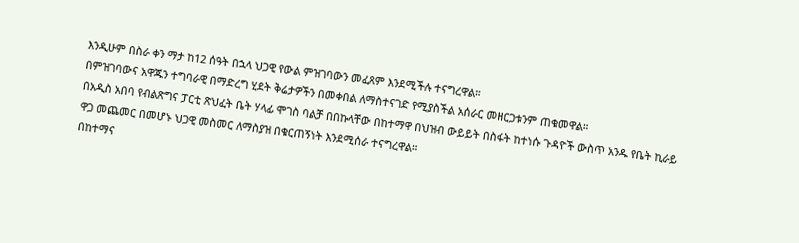እንዲሁም በስራ ቀን ማታ ከ12 ሰዓት በኋላ ህጋዊ የውል ምዝገባውን መፈጸም እንደሚችሉ ተናግረዋል።
በምዝገባውና አዋጁን ተግባራዊ በማድረግ ሂደት ቅሬታዎችን በመቀበል ለማስተናገድ የሚያስችል አሰራር መዘርጋቱንም ጠቁመዋል።
በአዲስ አበባ የብልጽግና ፓርቲ ጽህፈት ቤት ሃላፊ ሞገስ ባልቻ በበኩላቸው በከተማዋ በህዝብ ውይይት በስፋት ከተነሱ ጉዳዮች ውስጥ አንዱ የቤት ኪራይ ዋጋ መጨመር በመሆኑ ህጋዊ መስመር ለማስያዝ በቁርጠኝነት እንደሚሰራ ተናግረዋል።
በከተማና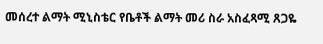መሰረተ ልማት ሚኒስቴር የቤቶች ልማት መሪ ስራ አስፈጻሚ ጸጋዬ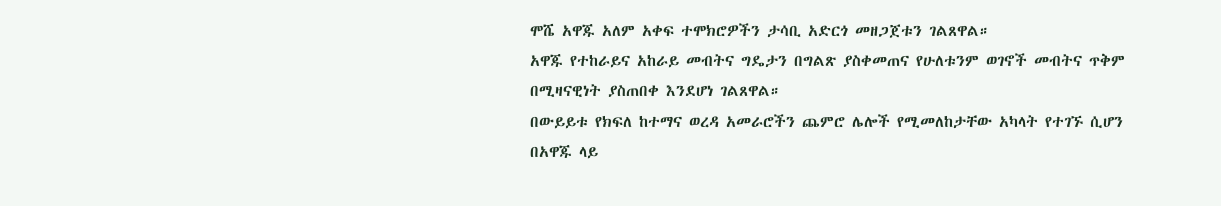ሞሼ አዋጁ አለም አቀፍ ተሞክሮዎችን ታሳቢ አድርጎ መዘጋጀቱን ገልጸዋል።
አዋጁ የተከራይና አከራይ መብትና ግዴታን በግልጽ ያስቀመጠና የሁለቱንም ወገኖች መብትና ጥቅም በሚዛናዊነት ያስጠበቀ እንደሆነ ገልጸዋል።
በውይይቱ የክፍለ ከተማና ወረዳ አመራሮችን ጨምሮ ሌሎች የሚመለከታቸው አካላት የተገኙ ሲሆን በአዋጁ ላይ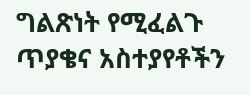ግልጽነት የሚፈልጉ ጥያቄና አስተያየቶችን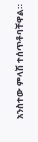አንስተው ምላሽ ተሰጥቶባቸዋል።